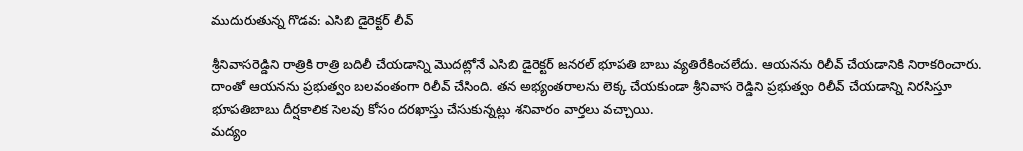ముదురుతున్న గొడవ: ఎసిబి డైరెక్టర్ లీవ్

శ్రీనివాసరెడ్డిని రాత్రికి రాత్రి బదిలీ చేయడాన్ని మొదట్లోనే ఎసిబి డైరెక్టర్ జనరల్ భూపతి బాబు వ్యతిరేకించలేదు. ఆయనను రిలీవ్ చేయడానికి నిరాకరించారు. దాంతో ఆయనను ప్రభుత్వం బలవంతంగా రిలీవ్ చేసింది. తన అభ్యంతరాలను లెక్క చేయకుండా శ్రీనివాస రెడ్డిని ప్రభుత్వం రిలీవ్ చేయడాన్ని నిరసిస్తూ భూపతిబాబు దీర్షకాలిక సెలవు కోసం దరఖాస్తు చేసుకున్నట్లు శనివారం వార్తలు వచ్చాయి.
మద్యం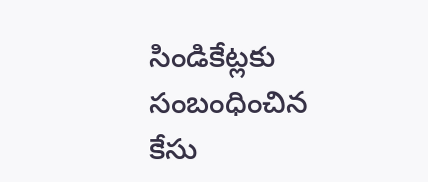సిండికేట్లకు సంబంధించిన కేసు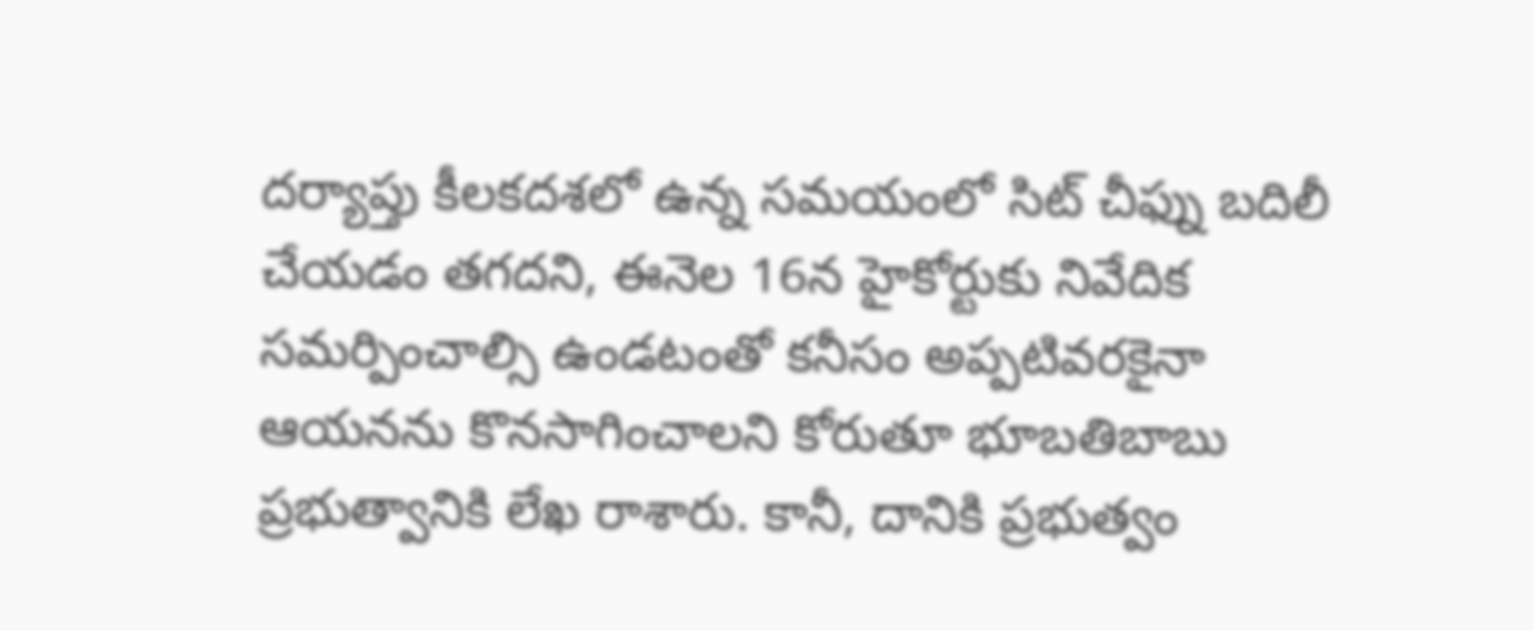దర్యాప్తు కీలకదశలో ఉన్న సమయంలో సిట్ చీఫ్ను బదిలీ చేయడం తగదని, ఈనెల 16న హైకోర్టుకు నివేదిక సమర్పించాల్సి ఉండటంతో కనీసం అప్పటివరకైనా ఆయనను కొనసాగించాలని కోరుతూ భూబతిబాబు ప్రభుత్వానికి లేఖ రాశారు. కానీ, దానికి ప్రభుత్వం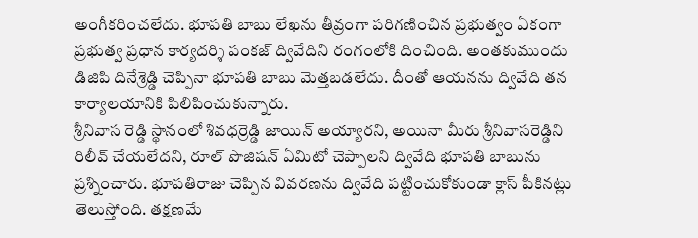అంగీకరించలేదు. భూపతి బాబు లేఖను తీవ్రంగా పరిగణించిన ప్రభుత్వం ఏకంగా ప్రభుత్వ ప్రధాన కార్యదర్శి పంకజ్ ద్వివేదిని రంగంలోకి దించింది. అంతకుముందు డిజిపి దినేశ్రెడ్డి చెప్పినా భూపతి బాబు మెత్తబడలేదు. దీంతో ఆయనను ద్వివేది తన కార్యాలయానికి పిలిపించుకున్నారు.
శ్రీనివాస రెడ్డి స్థానంలో శివధర్రెడ్డి జాయిన్ అయ్యారని, అయినా మీరు శ్రీనివాసరెడ్డిని రిలీవ్ చేయలేదని, రూల్ పొజిషన్ ఏమిటో చెప్పాలని ద్వివేది భూపతి బాబును ప్రశ్నించారు. భూపతిరాజు చెప్పిన వివరణను ద్వివేది పట్టించుకోకుండా క్లాస్ పీకినట్లు తెలుస్తోంది. తక్షణమే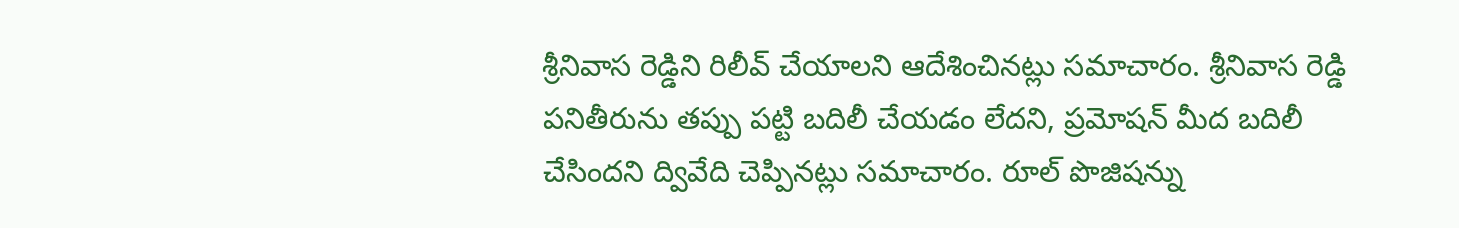శ్రీనివాస రెడ్డిని రిలీవ్ చేయాలని ఆదేశించినట్లు సమాచారం. శ్రీనివాస రెడ్డి పనితీరును తప్పు పట్టి బదిలీ చేయడం లేదని, ప్రమోషన్ మీద బదిలీ చేసిందని ద్వివేది చెప్పినట్లు సమాచారం. రూల్ పొజిషన్ను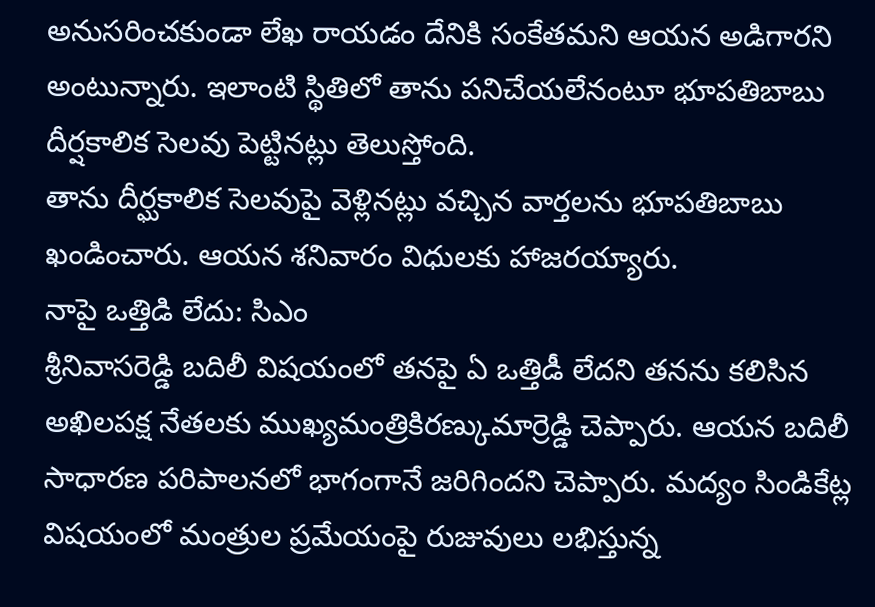అనుసరించకుండా లేఖ రాయడం దేనికి సంకేతమని ఆయన అడిగారని అంటున్నారు. ఇలాంటి స్థితిలో తాను పనిచేయలేనంటూ భూపతిబాబు దీర్షకాలిక సెలవు పెట్టినట్లు తెలుస్తోంది.
తాను దీర్ఘకాలిక సెలవుపై వెళ్లినట్లు వచ్చిన వార్తలను భూపతిబాబు ఖండించారు. ఆయన శనివారం విధులకు హాజరయ్యారు.
నాపై ఒత్తిడి లేదు: సిఎం
శ్రీనివాసరెడ్డి బదిలీ విషయంలో తనపై ఏ ఒత్తిడీ లేదని తనను కలిసిన అఖిలపక్ష నేతలకు ముఖ్యమంత్రికిరణ్కుమార్రెడ్డి చెప్పారు. ఆయన బదిలీ సాధారణ పరిపాలనలో భాగంగానే జరిగిందని చెప్పారు. మద్యం సిండికేట్ల విషయంలో మంత్రుల ప్రమేయంపై రుజువులు లభిస్తున్న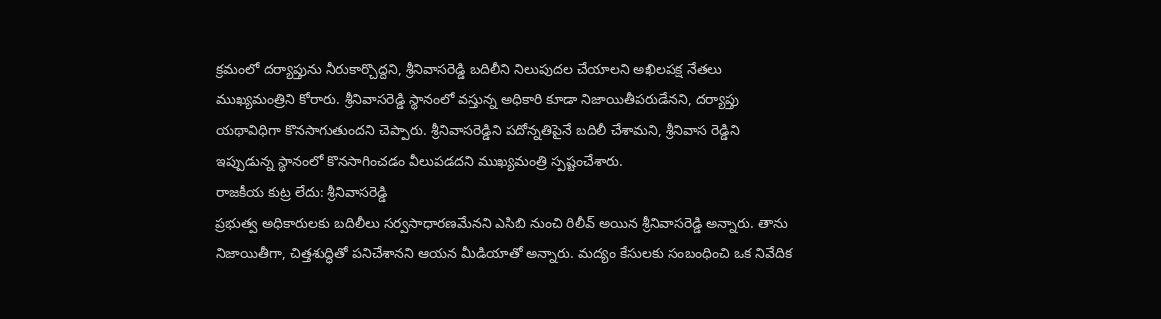క్రమంలో దర్యాప్తును నీరుకార్చొద్దని, శ్రీనివాసరెడ్డి బదిలీని నిలుపుదల చేయాలని అఖిలపక్ష నేతలు ముఖ్యమంత్రిని కోరారు. శ్రీనివాసరెడ్డి స్థానంలో వస్తున్న అధికారి కూడా నిజాయితీపరుడేనని, దర్యాప్తు యథావిధిగా కొనసాగుతుందని చెప్పారు. శ్రీనివాసరెడ్డిని పదోన్నతిపైనే బదిలీ చేశామని, శ్రీనివాస రెడ్డిని ఇప్పుడున్న స్థానంలో కొనసాగించడం వీలుపడదని ముఖ్యమంత్రి స్పష్టంచేశారు.
రాజకీయ కుట్ర లేదు: శ్రీనివాసరెడ్డి
ప్రభుత్వ అధికారులకు బదిలీలు సర్వసాధారణమేనని ఎసిబి నుంచి రిలీవ్ అయిన శ్రీనివాసరెడ్డి అన్నారు. తాను నిజాయితీగా, చిత్తశుద్ధితో పనిచేశానని ఆయన మీడియాతో అన్నారు. మద్యం కేసులకు సంబంధించి ఒక నివేదిక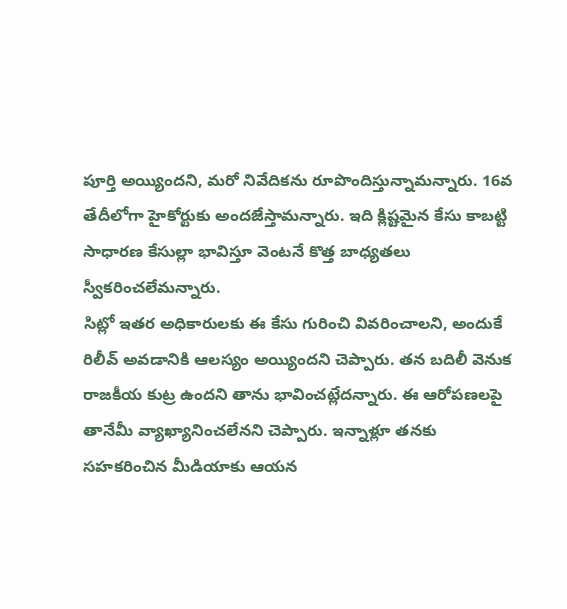పూర్తి అయ్యిందని, మరో నివేదికను రూపొందిస్తున్నామన్నారు. 16వ తేదీలోగా హైకోర్టుకు అందజేస్తామన్నారు. ఇది క్లిష్టమైన కేసు కాబట్టి సాధారణ కేసుల్లా భావిస్తూ వెంటనే కొత్త బాధ్యతలు స్వీకరించలేమన్నారు.
సిట్లో ఇతర అధికారులకు ఈ కేసు గురించి వివరించాలని, అందుకే రిలీవ్ అవడానికి ఆలస్యం అయ్యిందని చెప్పారు. తన బదిలీ వెనుక రాజకీయ కుట్ర ఉందని తాను భావించట్లేదన్నారు. ఈ ఆరోపణలపై తానేమీ వ్యాఖ్యానించలేనని చెప్పారు. ఇన్నాళ్లూ తనకు సహకరించిన మీడియాకు ఆయన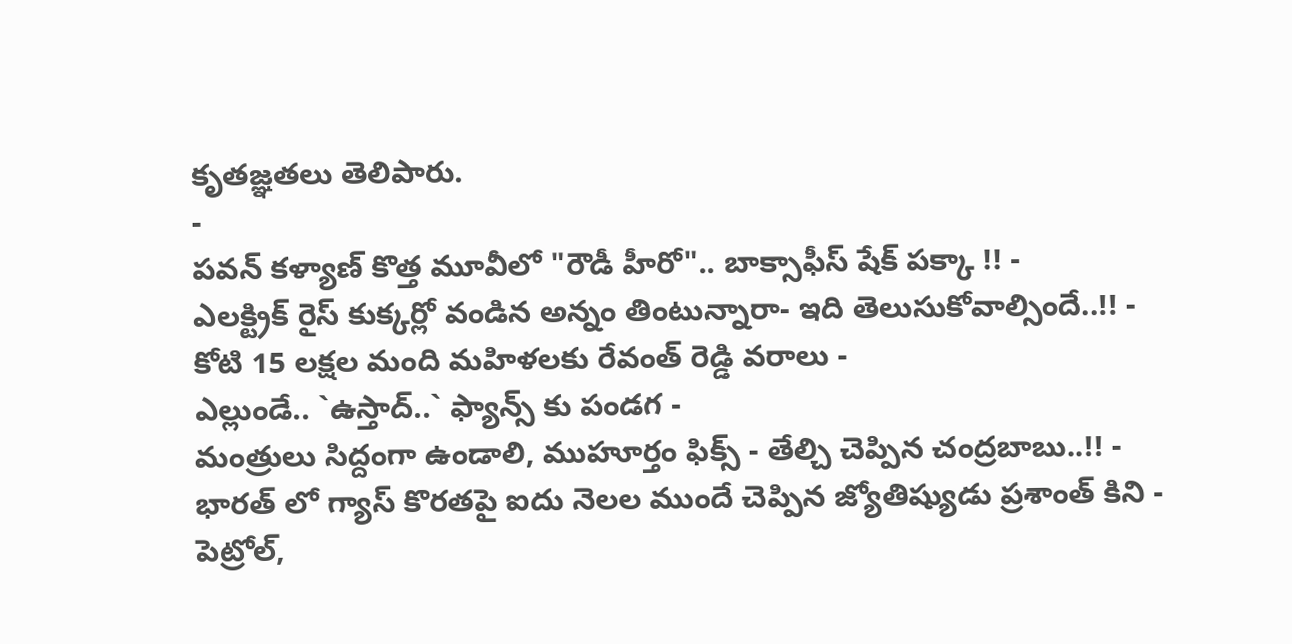కృతజ్ఞతలు తెలిపారు.
-
పవన్ కళ్యాణ్ కొత్త మూవీలో "రౌడీ హీరో".. బాక్సాఫీస్ షేక్ పక్కా !! -
ఎలక్ట్రిక్ రైస్ కుక్కర్లో వండిన అన్నం తింటున్నారా- ఇది తెలుసుకోవాల్సిందే..!! -
కోటి 15 లక్షల మంది మహిళలకు రేవంత్ రెడ్డి వరాలు -
ఎల్లుండే.. `ఉస్తాద్..` ఫ్యాన్స్ కు పండగ -
మంత్రులు సిద్దంగా ఉండాలి, ముహూర్తం ఫిక్స్ - తేల్చి చెప్పిన చంద్రబాబు..!! -
భారత్ లో గ్యాస్ కొరతపై ఐదు నెలల ముందే చెప్పిన జ్యోతిష్యుడు ప్రశాంత్ కిని -
పెట్రోల్,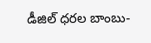డీజిల్ ధరల బాంబు-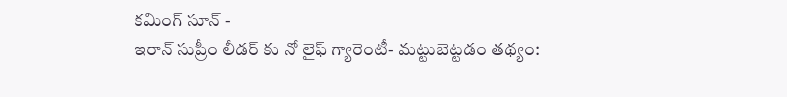కమింగ్ సూన్ -
ఇరాన్ సుప్రీం లీడర్ కు నో లైఫ్ గ్యారెంటీ- మట్టుబెట్టడం తథ్యం: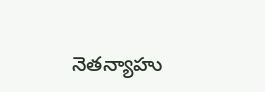నెతన్యాహు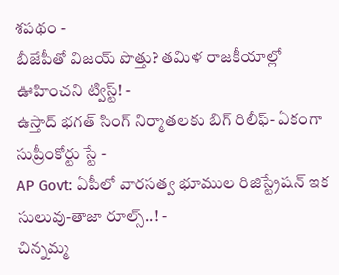శపథం -
బీజేపీతో విజయ్ పొత్తు? తమిళ రాజకీయాల్లో ఊహించని ట్విస్ట్! -
ఉస్తాద్ భగత్ సింగ్ నిర్మాతలకు బిగ్ రిలీఫ్- ఏకంగా సుప్రీంకోర్టు స్టే -
AP Govt: ఏపీలో వారసత్వ భూముల రిజిస్ట్రేషన్ ఇక సులువు-తాజా రూల్స్..! -
చిన్నమ్మ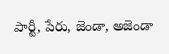పార్టీ, పేరు, జెండా, అజెండా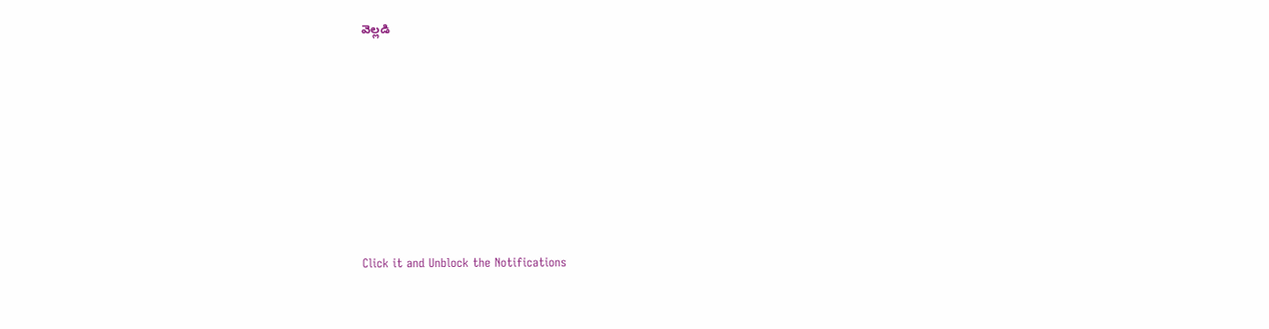వెల్లడి












Click it and Unblock the Notifications